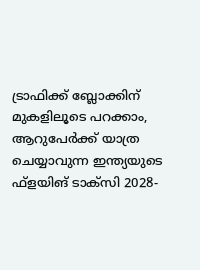ട്രാഫിക്ക് ബ്ലോക്കിന് മുകളിലൂടെ പറക്കാം, ആറുപേര്‍ക്ക് യാത്ര ചെയ്യാവുന്ന ഇന്ത്യയുടെ ഫ്ളയിങ് ടാക്സി 2028-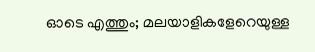ഓടെ എത്തും; മലയാളികളേറെയുള്ള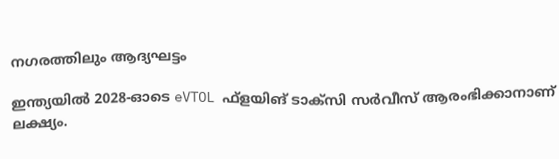നഗരത്തിലും ആദ്യഘട്ടം

ഇന്ത്യയില്‍ 2028-ഓടെ eVTOL ഫ്ളയിങ് ടാക്സി സര്‍വീസ് ആരംഭിക്കാനാണ് ലക്ഷ്യം.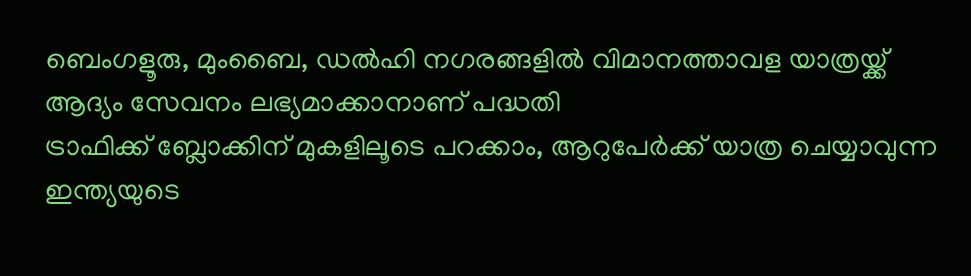ബെംഗളൂരു, മുംബൈ, ഡല്‍ഹി നഗരങ്ങളില്‍ വിമാനത്താവള യാത്രയ്ക്ക് ആദ്യം സേവനം ലഭ്യമാക്കാനാണ് പദ്ധതി
ട്രാഫിക്ക് ബ്ലോക്കിന് മുകളിലൂടെ പറക്കാം, ആറുപേര്‍ക്ക് യാത്ര ചെയ്യാവുന്ന ഇന്ത്യയുടെ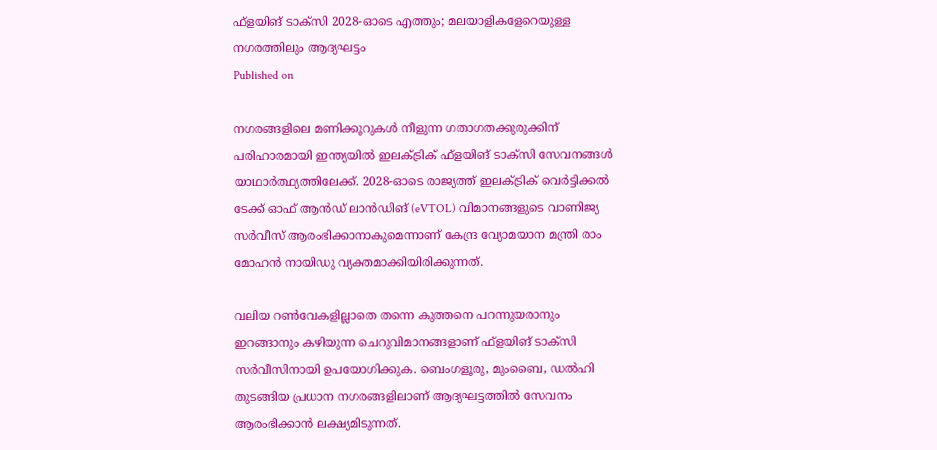ഫ്ളയിങ് ടാക്സി 2028-ഓടെ എത്തും; മലയാളികളേറെയുള്ള നഗരത്തിലും ആദ്യഘട്ടം
Published on

നഗരങ്ങളിലെ മണിക്കൂറുകള്‍ നീളുന്ന ഗതാഗതക്കുരുക്കിന് പരിഹാരമായി ഇന്ത്യയില്‍ ഇലക്ട്രിക് ഫ്ളയിങ് ടാക്സി സേവനങ്ങള്‍ യാഥാര്‍ത്ഥ്യത്തിലേക്ക്. 2028-ഓടെ രാജ്യത്ത് ഇലക്ട്രിക് വെര്‍ട്ടിക്കല്‍ ടേക്ക് ഓഫ് ആന്‍ഡ് ലാന്‍ഡിങ് (eVTOL) വിമാനങ്ങളുടെ വാണിജ്യ സര്‍വീസ് ആരംഭിക്കാനാകുമെന്നാണ് കേന്ദ്ര വ്യോമയാന മന്ത്രി രാം മോഹന്‍ നായിഡു വ്യക്തമാക്കിയിരിക്കുന്നത്.

വലിയ റണ്‍വേകളില്ലാതെ തന്നെ കുത്തനെ പറന്നുയരാനും ഇറങ്ങാനും കഴിയുന്ന ചെറുവിമാനങ്ങളാണ് ഫ്ളയിങ് ടാക്സി സര്‍വീസിനായി ഉപയോഗിക്കുക. ബെംഗളൂരു, മുംബൈ, ഡല്‍ഹി തുടങ്ങിയ പ്രധാന നഗരങ്ങളിലാണ് ആദ്യഘട്ടത്തില്‍ സേവനം ആരംഭിക്കാന്‍ ലക്ഷ്യമിടുന്നത്.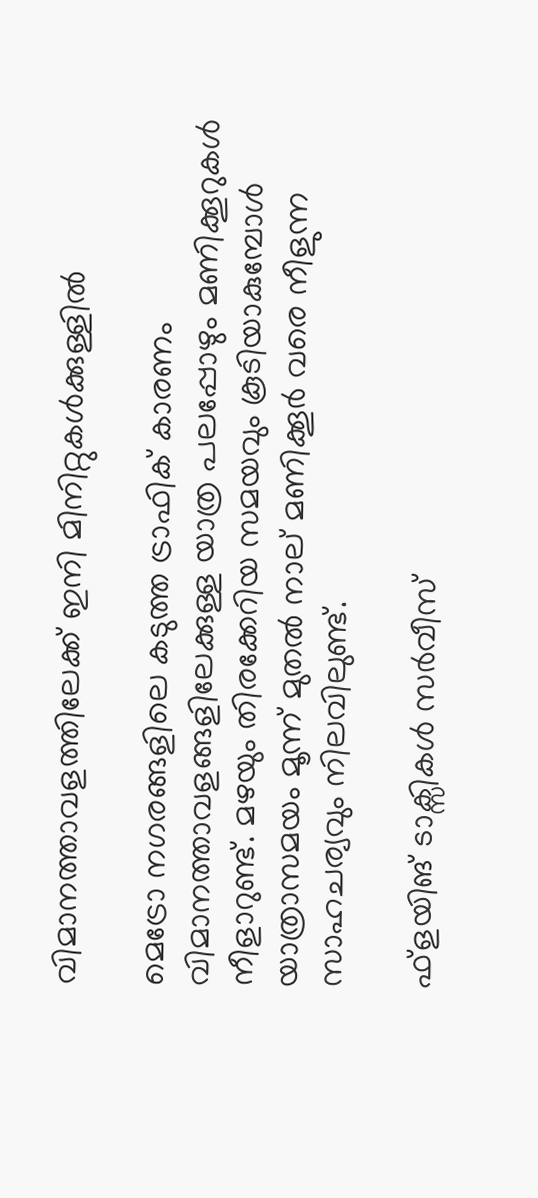വിമാനത്താവളത്തിലേക്ക് ഇനി മിനിറ്റുകള്‍ക്കുള്ളില്‍

മെട്രോ നഗരങ്ങളിലെ കടുത്ത ട്രാഫിക് കാരണം വിമാനത്താവളങ്ങളിലേക്കുള്ള യാത്ര പലപ്പോഴും മണിക്കൂറുകള്‍ നീളാറുണ്ട്. മഴയും തിരക്കേറിയ സമയവും കൂടിയാകുമ്പോള്‍ യാത്രാസമയം മൂന്ന് മുതല്‍ നാല് മണിക്കൂര്‍ വരെ നീളുന്ന സാഹചര്യവും നിലവിലുണ്ട്.

ഫ്ളയിങ് ടാക്സികള്‍ സര്‍വീസ്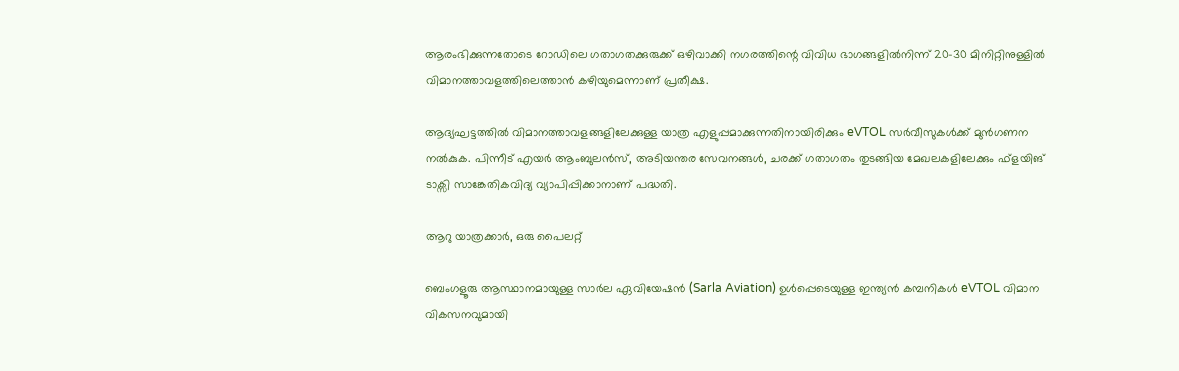ആരംഭിക്കുന്നതോടെ റോഡിലെ ഗതാഗതക്കുരുക്ക് ഒഴിവാക്കി നഗരത്തിന്റെ വിവിധ ഭാഗങ്ങളില്‍നിന്ന് 20-30 മിനിറ്റിനുള്ളില്‍ വിമാനത്താവളത്തിലെത്താന്‍ കഴിയുമെന്നാണ് പ്രതീക്ഷ.

ആദ്യഘട്ടത്തില്‍ വിമാനത്താവളങ്ങളിലേക്കുള്ള യാത്ര എളുപ്പമാക്കുന്നതിനായിരിക്കും eVTOL സര്‍വീസുകള്‍ക്ക് മുന്‍ഗണന നല്‍കുക. പിന്നീട് എയര്‍ ആംബുലന്‍സ്, അടിയന്തര സേവനങ്ങള്‍, ചരക്ക് ഗതാഗതം തുടങ്ങിയ മേഖലകളിലേക്കും ഫ്ളയിങ് ടാക്സി സാങ്കേതികവിദ്യ വ്യാപിപ്പിക്കാനാണ് പദ്ധതി.

ആറു യാത്രക്കാര്‍, ഒരു പൈലറ്റ്

ബെംഗളൂരു ആസ്ഥാനമായുള്ള സാര്‍ല ഏവിയേഷന്‍ (Sarla Aviation) ഉള്‍പ്പെടെയുള്ള ഇന്ത്യന്‍ കമ്പനികള്‍ eVTOL വിമാന വികസനവുമായി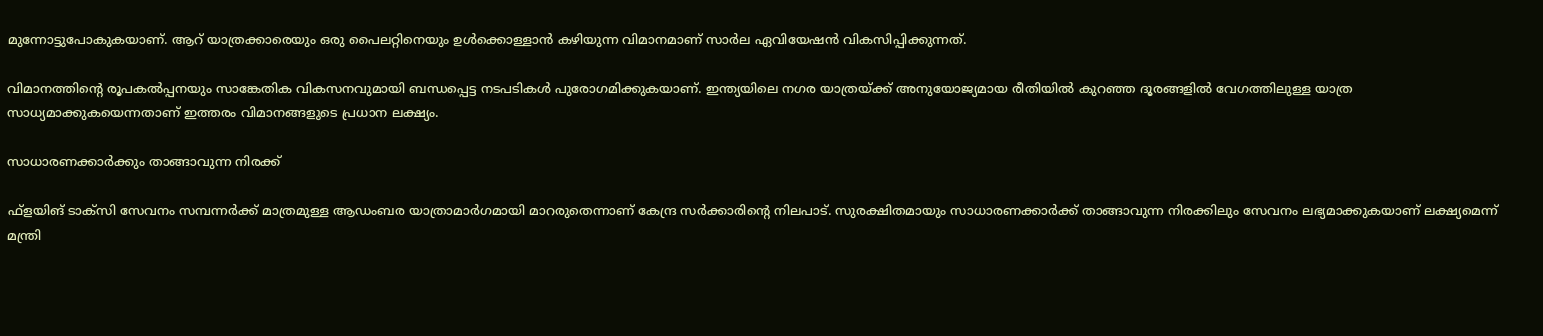മുന്നോട്ടുപോകുകയാണ്. ആറ് യാത്രക്കാരെയും ഒരു പൈലറ്റിനെയും ഉള്‍ക്കൊള്ളാന്‍ കഴിയുന്ന വിമാനമാണ് സാര്‍ല ഏവിയേഷന്‍ വികസിപ്പിക്കുന്നത്.

വിമാനത്തിന്റെ രൂപകല്‍പ്പനയും സാങ്കേതിക വികസനവുമായി ബന്ധപ്പെട്ട നടപടികള്‍ പുരോഗമിക്കുകയാണ്. ഇന്ത്യയിലെ നഗര യാത്രയ്ക്ക് അനുയോജ്യമായ രീതിയില്‍ കുറഞ്ഞ ദൂരങ്ങളില്‍ വേഗത്തിലുള്ള യാത്ര സാധ്യമാക്കുകയെന്നതാണ് ഇത്തരം വിമാനങ്ങളുടെ പ്രധാന ലക്ഷ്യം.

സാധാരണക്കാര്‍ക്കും താങ്ങാവുന്ന നിരക്ക്

ഫ്ളയിങ് ടാക്സി സേവനം സമ്പന്നര്‍ക്ക് മാത്രമുള്ള ആഡംബര യാത്രാമാര്‍ഗമായി മാറരുതെന്നാണ് കേന്ദ്ര സര്‍ക്കാരിന്റെ നിലപാട്. സുരക്ഷിതമായും സാധാരണക്കാര്‍ക്ക് താങ്ങാവുന്ന നിരക്കിലും സേവനം ലഭ്യമാക്കുകയാണ് ലക്ഷ്യമെന്ന് മന്ത്രി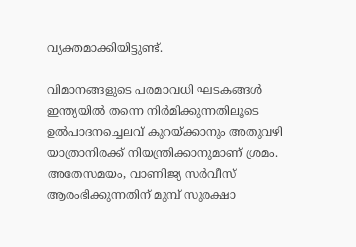വ്യക്തമാക്കിയിട്ടുണ്ട്.

വിമാനങ്ങളുടെ പരമാവധി ഘടകങ്ങള്‍ ഇന്ത്യയില്‍ തന്നെ നിര്‍മിക്കുന്നതിലൂടെ ഉല്‍പാദനച്ചെലവ് കുറയ്ക്കാനും അതുവഴി യാത്രാനിരക്ക് നിയന്ത്രിക്കാനുമാണ് ശ്രമം. അതേസമയം, വാണിജ്യ സര്‍വീസ് ആരംഭിക്കുന്നതിന് മുമ്പ് സുരക്ഷാ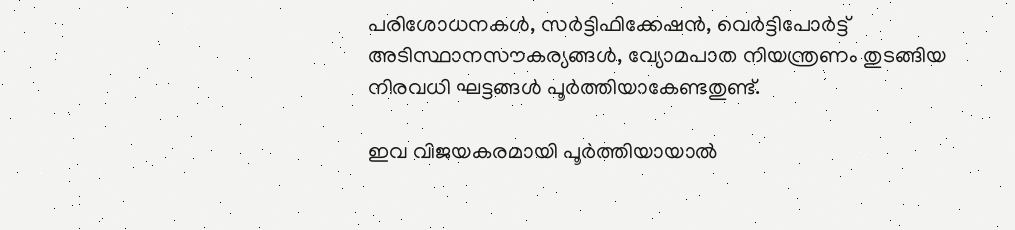പരിശോധനകള്‍, സര്‍ട്ടിഫിക്കേഷന്‍, വെര്‍ട്ടിപോര്‍ട്ട് അടിസ്ഥാനസൗകര്യങ്ങള്‍, വ്യോമപാത നിയന്ത്രണം തുടങ്ങിയ നിരവധി ഘട്ടങ്ങള്‍ പൂര്‍ത്തിയാകേണ്ടതുണ്ട്.

ഇവ വിജയകരമായി പൂര്‍ത്തിയായാല്‍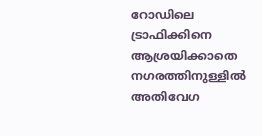റോഡിലെ ട്രാഫിക്കിനെ ആശ്രയിക്കാതെ നഗരത്തിനുള്ളില്‍ അതിവേഗ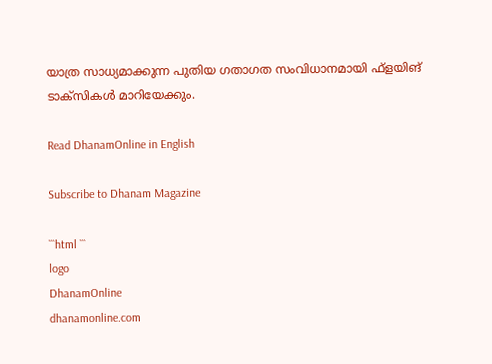യാത്ര സാധ്യമാക്കുന്ന പുതിയ ഗതാഗത സംവിധാനമായി ഫ്ളയിങ് ടാക്സികള്‍ മാറിയേക്കും.

Read DhanamOnline in English

Subscribe to Dhanam Magazine

```html ```
logo
DhanamOnline
dhanamonline.com